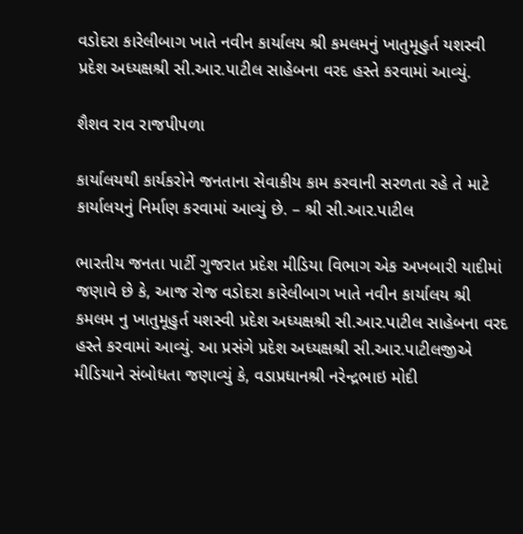વડોદરા કારેલીબાગ ખાતે નવીન કાર્યાલય શ્રી કમલમનું ખાતુમૂહુર્ત યશસ્વી પ્રદેશ અધ્યક્ષશ્રી સી.આર.પાટીલ સાહેબના વરદ હસ્તે કરવામાં આવ્યું.

શૈશવ રાવ રાજપીપળા

કાર્યાલયથી કાર્યકરોને જનતાના સેવાકીય કામ કરવાની સરળતા રહે તે માટે કાર્યાલયનું નિર્માણ કરવામાં આવ્યું છે. – શ્રી સી.આર.પાટીલ

ભારતીય જનતા પાર્ટી ગુજરાત પ્રદેશ મીડિયા વિભાગ એક અખબારી યાદીમાં જણાવે છે કે, આજ રોજ વડોદરા કારેલીબાગ ખાતે નવીન કાર્યાલય શ્રી કમલમ નુ ખાતુમૂહુર્ત યશસ્વી પ્રદેશ અધ્યક્ષશ્રી સી.આર.પાટીલ સાહેબના વરદ હસ્તે કરવામાં આવ્યું. આ પ્રસંગે પ્રદેશ અધ્યક્ષશ્રી સી.આર.પાટીલજીએ મીડિયાને સંબોધતા જણાવ્યું કે, વડાપ્રધાનશ્રી નરેન્દ્રભાઇ મોદી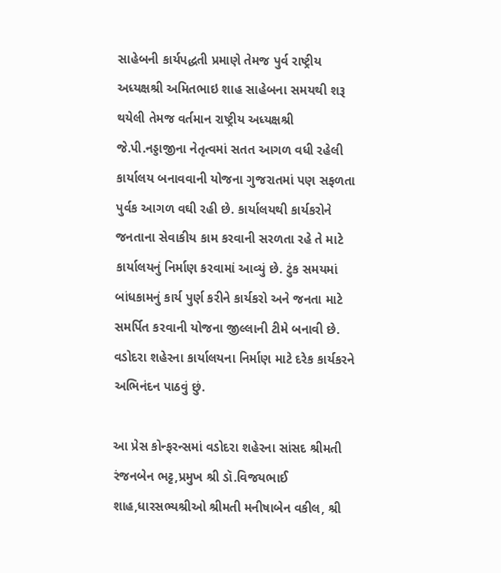સાહેબની કાર્યપદ્ધતી પ્રમાણે તેમજ પુર્વ રાષ્ટ્રીય અધ્યક્ષશ્રી અમિતભાઇ શાહ સાહેબના સમયથી શરૂ થયેલી તેમજ વર્તમાન રાષ્ટ્રીય અધ્યક્ષશ્રી જે.પી.નડ્ડાજીના નેતૃત્વમાં સતત આગળ વધી રહેલી કાર્યાલય બનાવવાની યોજના ગુજરાતમાં પણ સફળતા પુર્વક આગળ વઘી રહી છે. કાર્યાલયથી કાર્યકરોને જનતાના સેવાકીય કામ કરવાની સરળતા રહે તે માટે કાર્યાલયનું નિર્માણ કરવામાં આવ્યું છે. ટુંક સમયમાં બાંધકામનું કાર્ય પુર્ણ કરીને કાર્યકરો અને જનતા માટે સમર્પિત કરવાની યોજના જીલ્લાની ટીમે બનાવી છે. વડોદરા શહેરના કાર્યાલયના નિર્માણ માટે દરેક કાર્યકરને અભિનંદન પાઠવું છું.

આ પ્રેસ કોન્ફરન્સમાં વડોદરા શહેરના સાંસદ શ્રીમતી રંજનબેન ભટ્ટ,પ્રમુખ શ્રી ડૉ.વિજયભાઈ શાહ,ધારસભ્યશ્રીઓ શ્રીમતી મનીષાબેન વકીલ, શ્રી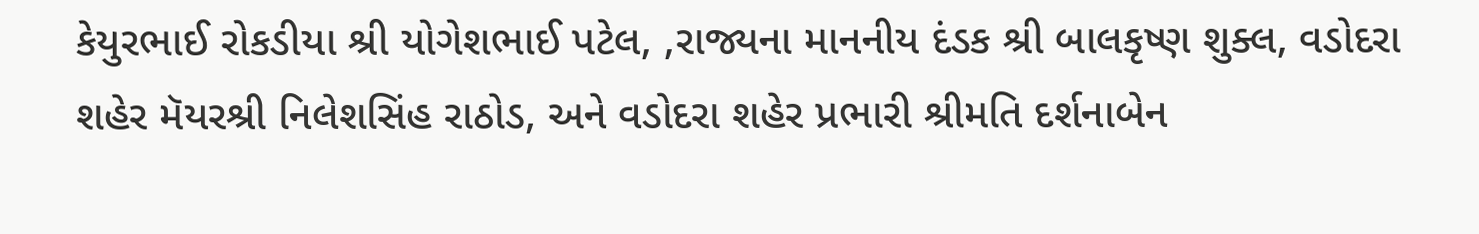કેયુરભાઈ રોકડીયા શ્રી યોગેશભાઈ પટેલ, ,રાજ્યના માનનીય દંડક શ્રી બાલકૃષ્ણ શુક્લ, વડોદરા શહેર મૅયરશ્રી નિલેશસિંહ રાઠોડ, અને વડોદરા શહેર પ્રભારી શ્રીમતિ દર્શનાબેન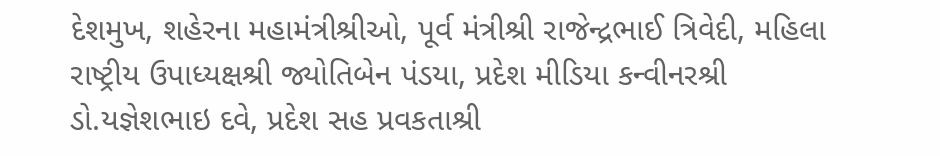દેશમુખ, શહેરના મહામંત્રીશ્રીઓ, પૂર્વ મંત્રીશ્રી રાજેન્દ્રભાઈ ત્રિવેદી, મહિલા રાષ્ટ્રીય ઉપાધ્યક્ષશ્રી જ્યોતિબેન પંડયા, પ્રદેશ મીડિયા કન્વીનરશ્રી ડો.યજ્ઞેશભાઇ દવે, પ્રદેશ સહ પ્રવકતાશ્રી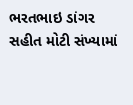ભરતભાઇ ડાંગર સહીત મોટી સંખ્યામાં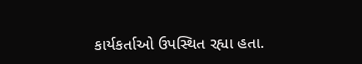કાર્યકર્તાઓ ઉપસ્થિત રહ્યા હતા.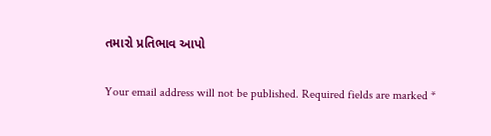તમારો પ્રતિભાવ આપો

Your email address will not be published. Required fields are marked *